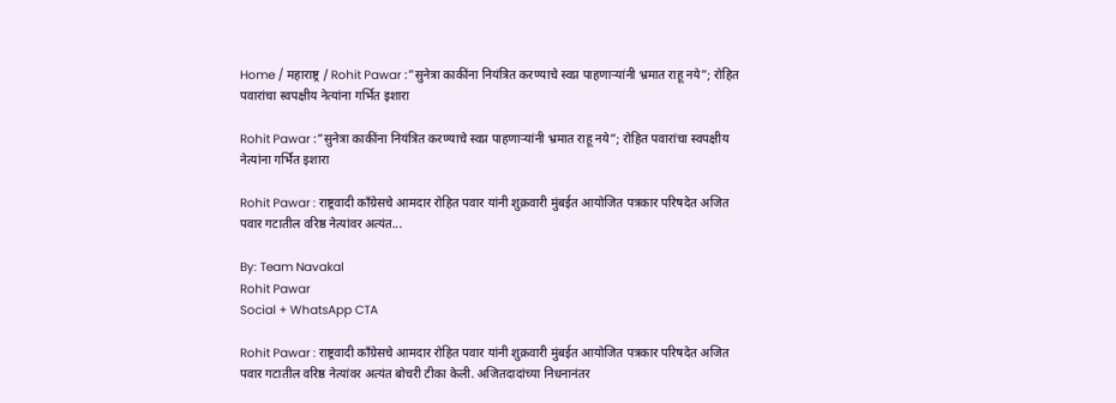Home / महाराष्ट्र / Rohit Pawar :”सुनेत्रा काकींना नियंत्रित करण्याचे स्वप्न पाहणाऱ्यांनी भ्रमात राहू नये”; रोहित पवारांचा स्वपक्षीय नेत्यांना गर्भित इशारा

Rohit Pawar :”सुनेत्रा काकींना नियंत्रित करण्याचे स्वप्न पाहणाऱ्यांनी भ्रमात राहू नये”; रोहित पवारांचा स्वपक्षीय नेत्यांना गर्भित इशारा

Rohit Pawar : राष्ट्रवादी काँग्रेसचे आमदार रोहित पवार यांनी शुक्रवारी मुंबईत आयोजित पत्रकार परिषदेत अजित पवार गटातील वरिष्ठ नेत्यांवर अत्यंत...

By: Team Navakal
Rohit Pawar
Social + WhatsApp CTA

Rohit Pawar : राष्ट्रवादी काँग्रेसचे आमदार रोहित पवार यांनी शुक्रवारी मुंबईत आयोजित पत्रकार परिषदेत अजित पवार गटातील वरिष्ठ नेत्यांवर अत्यंत बोचरी टीका केली. अजितदादांच्या निधनानंतर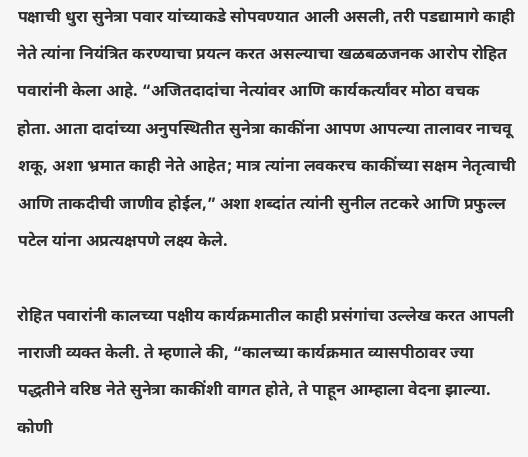पक्षाची धुरा सुनेत्रा पवार यांच्याकडे सोपवण्यात आली असली, तरी पडद्यामागे काही नेते त्यांना नियंत्रित करण्याचा प्रयत्न करत असल्याचा खळबळजनक आरोप रोहित पवारांनी केला आहे. “अजितदादांचा नेत्यांवर आणि कार्यकर्त्यांवर मोठा वचक होता. आता दादांच्या अनुपस्थितीत सुनेत्रा काकींना आपण आपल्या तालावर नाचवू शकू, अशा भ्रमात काही नेते आहेत; मात्र त्यांना लवकरच काकींच्या सक्षम नेतृत्वाची आणि ताकदीची जाणीव होईल,” अशा शब्दांत त्यांनी सुनील तटकरे आणि प्रफुल्ल पटेल यांना अप्रत्यक्षपणे लक्ष्य केले.

रोहित पवारांनी कालच्या पक्षीय कार्यक्रमातील काही प्रसंगांचा उल्लेख करत आपली नाराजी व्यक्त केली. ते म्हणाले की, “कालच्या कार्यक्रमात व्यासपीठावर ज्या पद्धतीने वरिष्ठ नेते सुनेत्रा काकींशी वागत होते, ते पाहून आम्हाला वेदना झाल्या. कोणी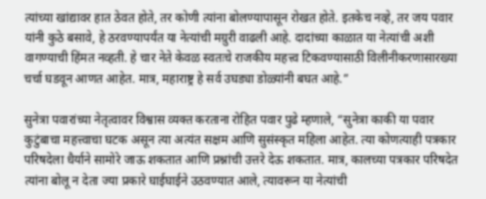त्यांच्या खांद्यावर हात ठेवत होते, तर कोणी त्यांना बोलण्यापासून रोखत होते. इतकेच नव्हे, तर जय पवार यांनी कुठे बसावे, हे ठरवण्यापर्यंत या नेत्यांची मग्रुरी वाढली आहे. दादांच्या काळात या नेत्यांची अशी वागण्याची हिंमत नव्हती. हे चार नेते केवळ स्वतःचे राजकीय महत्त्व टिकवण्यासाठी विलीनीकरणासारख्या चर्चा घडवून आणत आहेत. मात्र, महाराष्ट्र हे सर्व उघड्या डोळ्यांनी बघत आहे.”

सुनेत्रा पवारांच्या नेतृत्वावर विश्वास व्यक्त करताना रोहित पवार पुढे म्हणाले, “सुनेत्रा काकी या पवार कुटुंबाचा महत्त्वाचा घटक असून त्या अत्यंत सक्षम आणि सुसंस्कृत महिला आहेत. त्या कोणत्याही पत्रकार परिषदेला धैर्याने सामोरे जाऊ शकतात आणि प्रश्नांची उत्तरे देऊ शकतात. मात्र, कालच्या पत्रकार परिषदेत त्यांना बोलू न देता ज्या प्रकारे घाईघाईने उठवण्यात आले, त्यावरून या नेत्यांची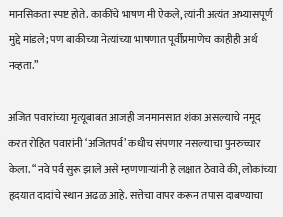मानसिकता स्पष्ट होते. काकींचे भाषण मी ऐकले, त्यांनी अत्यंत अभ्यासपूर्ण मुद्दे मांडले; पण बाकीच्या नेत्यांच्या भाषणात पूर्वीप्रमाणेच काहीही अर्थ नव्हता.”

अजित पवारांच्या मृत्यूबाबत आजही जनमानसात शंका असल्याचे नमूद करत रोहित पवारांनी ‘अजितपर्व’ कधीच संपणार नसल्याचा पुनरुच्चार केला. “नवे पर्व सुरू झाले असे म्हणणाऱ्यांनी हे लक्षात ठेवावे की, लोकांच्या हृदयात दादांचे स्थान अढळ आहे. सत्तेचा वापर करून तपास दाबण्याचा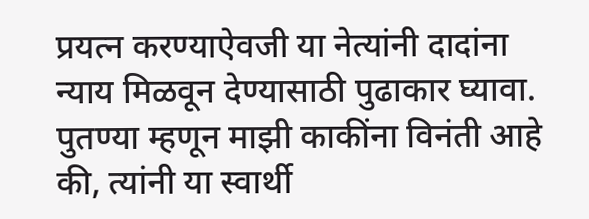प्रयत्न करण्याऐवजी या नेत्यांनी दादांना न्याय मिळवून देण्यासाठी पुढाकार घ्यावा. पुतण्या म्हणून माझी काकींना विनंती आहे की, त्यांनी या स्वार्थी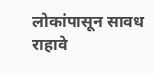लोकांपासून सावध राहावे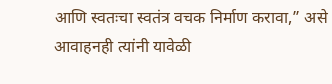आणि स्वतःचा स्वतंत्र वचक निर्माण करावा,” असे आवाहनही त्यांनी यावेळी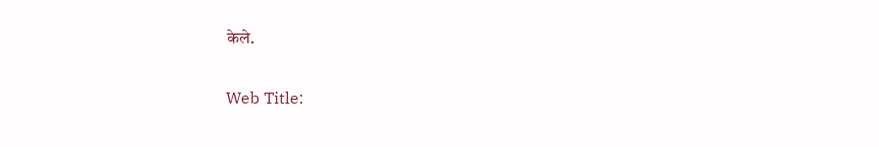केले.

Web Title: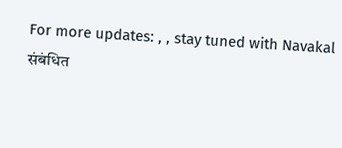For more updates: , , stay tuned with Navakal
संबंधित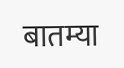बातम्या